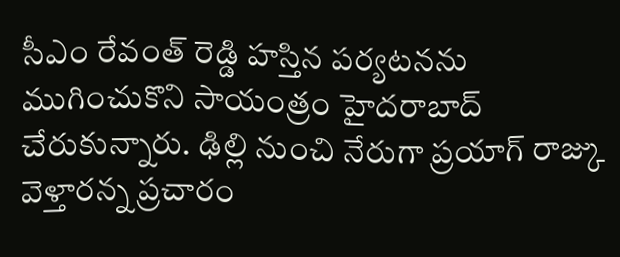సీఎం రేవంత్ రెడ్డి హస్తిన పర్యటనను ముగించుకొని సాయంత్రం హైదరాబాద్ చేరుకున్నారు. ఢిల్లి నుంచి నేరుగా ప్రయాగ్ రాజ్కు వెళ్తారన్న ప్రచారం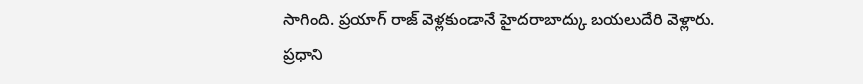సాగింది. ప్రయాగ్ రాజ్ వెళ్లకుండానే హైదరాబాద్కు బయలుదేరి వెళ్లారు. ప్రధాని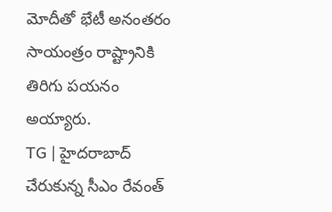మోదీతో భేటీ అనంతరం సాయంత్రం రాష్ట్రానికి తిరిగు పయనం అయ్యారు.
TG | హైదరాబాద్ చేరుకున్న సీఎం రేవంత్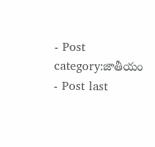- Post category:జాతీయం
- Post last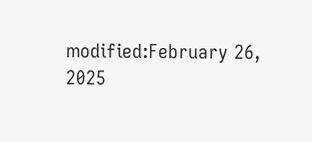modified:February 26, 2025